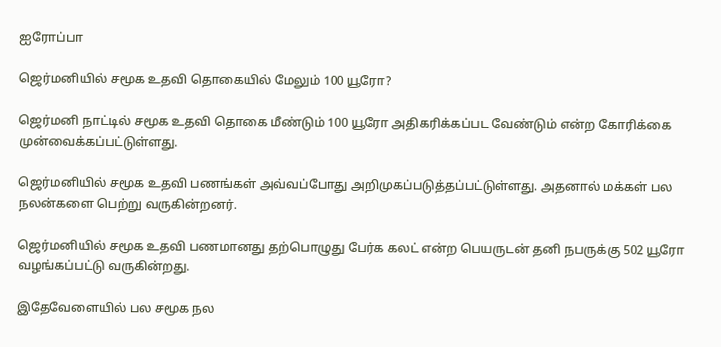ஐரோப்பா

ஜெர்மனியில் சமூக உதவி தொகையில் மேலும் 100 யூரோ?

ஜெர்மனி நாட்டில் சமூக உதவி தொகை மீண்டும் 100 யூரோ அதிகரிக்கப்பட வேண்டும் என்ற கோரிக்கை முன்வைக்கப்பட்டுள்ளது.

ஜெர்மனியில் சமூக உதவி பணங்கள் அவ்வப்போது அறிமுகப்படுத்தப்பட்டுள்ளது. அதனால் மக்கள் பல நலன்களை பெற்று வருகின்றனர்.

ஜெர்மனியில் சமூக உதவி பணமானது தற்பொழுது பேர்க கலட் என்ற பெயருடன் தனி நபருக்கு 502 யூரோ வழங்கப்பட்டு வருகின்றது.

இதேவேளையில் பல சமூக நல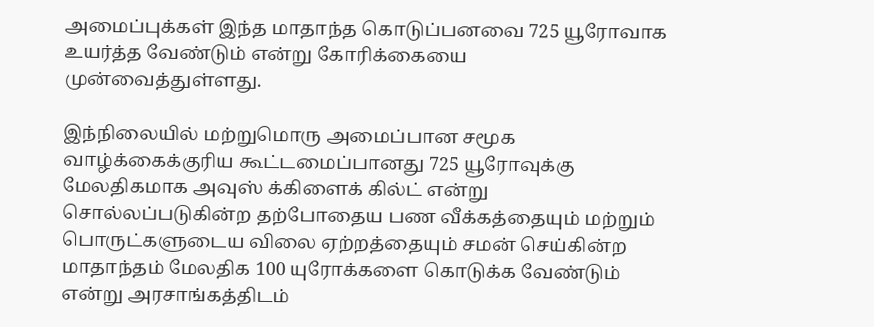அமைப்புக்கள் இந்த மாதாந்த கொடுப்பனவை 725 யூரோவாக உயர்த்த வேண்டும் என்று கோரிக்கையை முன்வைத்துள்ளது.

இந்நிலையில் மற்றுமொரு அமைப்பான சமூக வாழ்க்கைக்குரிய கூட்டமைப்பானது 725 யூரோவுக்கு மேலதிகமாக அவுஸ் க்கிளைக் கில்ட் என்று சொல்லப்படுகின்ற தற்போதைய பண வீக்கத்தையும் மற்றும் பொருட்களுடைய விலை ஏற்றத்தையும் சமன் செய்கின்ற மாதாந்தம் மேலதிக 100 யுரோக்களை கொடுக்க வேண்டும் என்று அரசாங்கத்திடம்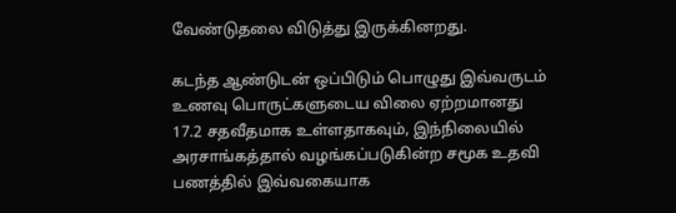வேண்டுதலை விடுத்து இருக்கினறது.

கடந்த ஆண்டுடன் ஒப்பிடும் பொழுது இவ்வருடம் உணவு பொருட்களுடைய விலை ஏற்றமானது 17.2 சதவீதமாக உள்ளதாகவும், இந்நிலையில் அரசாங்கத்தால் வழங்கப்படுகின்ற சமூக உதவி பணத்தில் இவ்வகையாக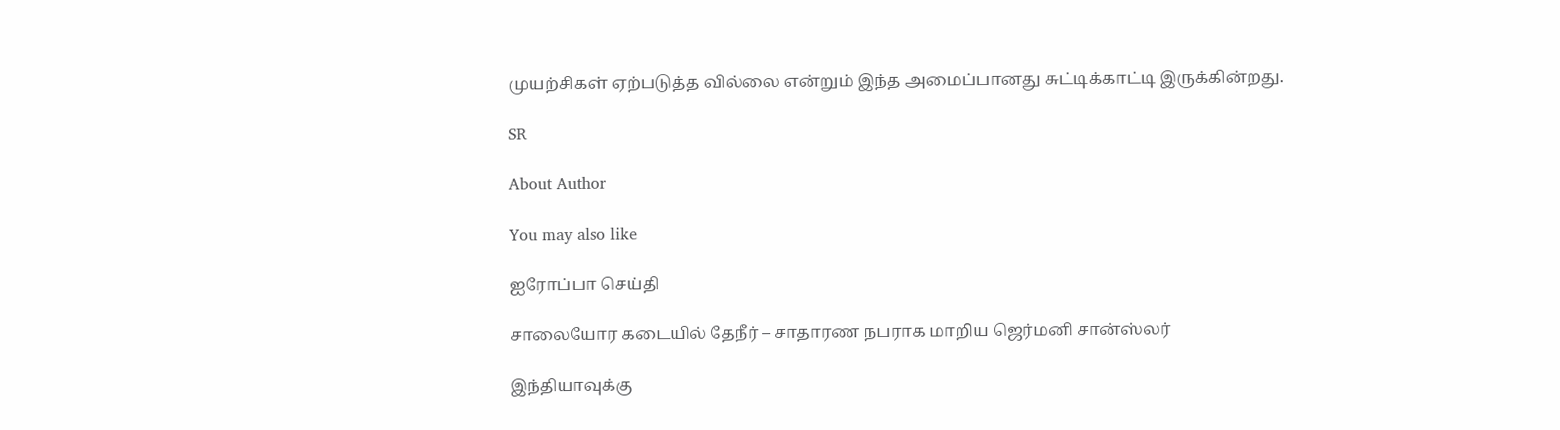முயற்சிகள் ஏற்படுத்த வில்லை என்றும் இந்த அமைப்பானது சுட்டிக்காட்டி இருக்கின்றது.

SR

About Author

You may also like

ஐரோப்பா செய்தி

சாலையோர கடையில் தேநீர் – சாதாரண நபராக மாறிய ஜெர்மனி சான்ஸ்லர்

இந்தியாவுக்கு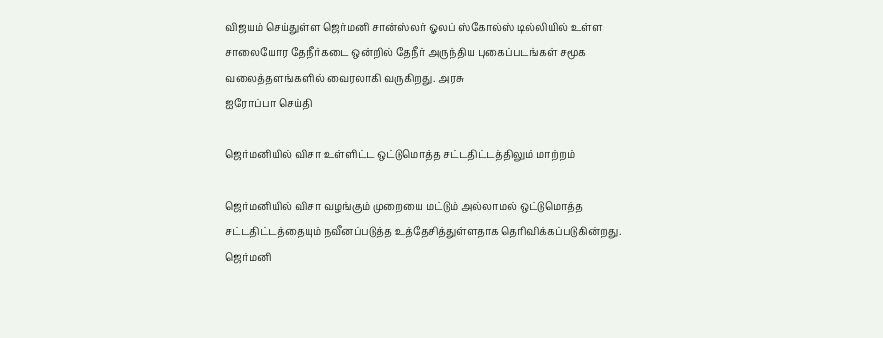விஜயம் செய்துள்ள ஜெர்மனி சான்ஸ்லர் ஓலப் ஸ்கோல்ஸ் டில்லியில் உள்ள சாலையோர தேநீர்கடை ஒன்றில் தேநீர் அருந்திய புகைப்படங்கள் சமூக வலைத்தளங்களில் வைரலாகி வருகிறது. அரசு
ஐரோப்பா செய்தி

ஜெர்மனியில் விசா உள்ளிட்ட ஒட்டுமொத்த சட்டதிட்டத்திலும் மாற்றம்

ஜெர்மனியில் விசா வழங்கும் முறையை மட்டும் அல்லாமல் ஒட்டுமொத்த சட்டதிட்டத்தையும் நவீனப்படுத்த உத்தேசித்துள்ளதாக தெரிவிக்கப்படுகின்றது. ஜெர்மனி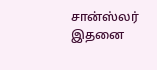சான்ஸ்லர் இதனை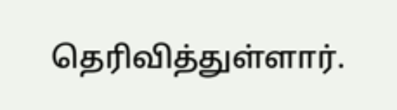தெரிவித்துள்ளார்.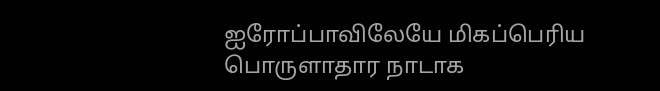ஐரோப்பாவிலேயே மிகப்பெரிய பொருளாதார நாடாக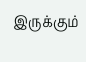இருக்கும்